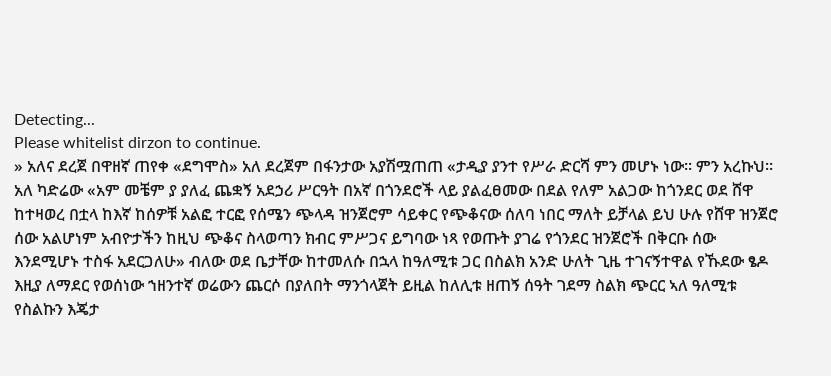Detecting...
Please whitelist dirzon to continue.
» አለና ደረጀ በዋዘኛ ጠየቀ «ደግሞስ» አለ ደረጀም በፋንታው አያሽሟጠጠ «ታዲያ ያንተ የሥራ ድርሻ ምን መሆኑ ነው። ምን አረኩህ። አለ ካድሬው «አም መቼም ያ ያለፈ ጨቋኝ አደኃሪ ሥርዓት በአኛ በጎንደሮች ላይ ያልፈፀመው በደል የለም አልጋው ከጎንደር ወደ ሸዋ ከተዛወረ በቷላ ከእኛ ከሰዎቹ አልፎ ተርፎ የሰሜን ጭላዳ ዝንጀሮም ሳይቀር የጭቆናው ሰለባ ነበር ማለት ይቻላል ይህ ሁሉ የሸዋ ዝንጀሮ ሰው አልሆነም አብዮታችን ከዚህ ጭቆና ስላወጣን ክብር ምሥጋና ይግባው ነጻ የወጡት ያገሬ የጎንደር ዝንጀሮች በቅርቡ ሰው እንደሚሆኑ ተስፋ አደርጋለሁ» ብለው ወደ ቤታቸው ከተመለሱ በኋላ ከዓለሚቱ ጋር በስልክ አንድ ሁለት ጊዜ ተገናኝተዋል የኹደው ፄዶ እዚያ ለማደር የወሰነው ኀዘንተኛ ወሬውን ጨርሶ በያለበት ማንጎላጀት ይዚል ከለሊቱ ዘጠኝ ሰዓት ገደማ ስልክ ጭርር ኣለ ዓለሚቱ የስልኩን እጄታ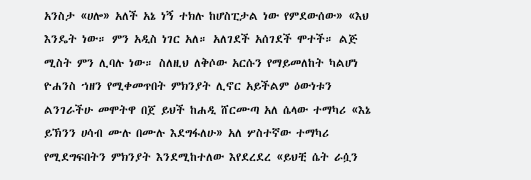አንስታ «ሀሎ» አለች አኔ ነኝ ተክሉ ከሆስፒታል ነው የምደውሰው» «እህ እንዴት ነው። ምን አዲስ ነገር አለ። አለገደች አሰገደች ሞተች። ልጅ ሚስት ምን ሊባሉ ነው። ስለዚህ ለቅሶው አርሱን የማይመለከት ካልሆነ ዮሐንስ ኀዘን የሚቀመጥበት ምክንያት ሊኖር አይችልም ዕውነቱን ልንገራችሁ መሞትዋ በጀ ይህች ከሐዲ ሸርሙጣ አለ ሴላው ተማካሪ «እኔ ይኽንን ሀሳብ ሙሉ በሙሉ እደግፋለሁ» አለ ሦስተኛው ተማካሪ የሚደግፍበትን ምክንያት እንደሚከተለው እየደረደረ «ይህቺ ሴት ራሷን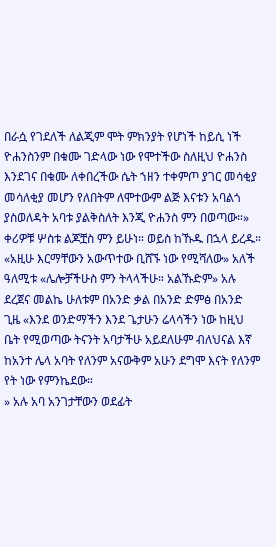በራሷ የገደለች ለልጂም ሞት ምክንያት የሆነች ከይሲ ነች ዮሐንስንም በቁሙ ገድላው ነው የሞተችው ስለዚህ ዮሐንስ እንደገና በቁሙ ለቀበረችው ሴት ኀዘን ተቀምጦ ያገር መሳቂያ መሳለቂያ መሆን የለበትም ለሞተውም ልጅ እናቱን አባልጎ ያስወለዳት አባቱ ያልቅስለት እንጂ ዮሐንስ ምን በወጣው።» ቀሪዎቹ ሦስቱ ልጆቿስ ምን ይሁነ። ወይስ ከኹዱ በኋላ ይረዱ። «አዚሁ እርማቸውን አውጥተው ቢሸኙ ነው የሚሻለው» አለች ዓለሚቱ «ሌሎቻችሁስ ምን ትላላችሁ። አልኹድም» አሉ ደረጀና መልኬ ሁለቱም በአንድ ቃል በአንድ ድምፅ በአንድ ጊዜ «እንደ ወንድማችን እንደ ጌታሁን ሬላሳችን ነው ከዚህ ቤት የሚወጣው ትናንት አባታችሁ አይደለሁም ብለህናል እኛ ከአንተ ሌላ አባት የለንም አናውቅም አሁን ደግሞ እናት የለንም የት ነው የምንኬደው።
» አሉ አባ አንገታቸውን ወደፊት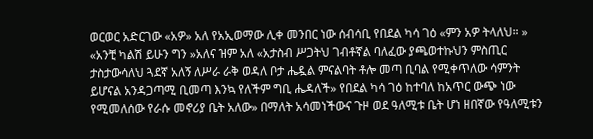ወርወር አድርገው «አዎ» አለ የአኢወማው ሊቀ መንበር ነው ሰብሳቢ የበደል ካሳ ገዕ «ምን አዎ ትላለህ። » «አንቺ ካልሽ ይሁን ግን »አለና ዝም አለ «አታስብ ሥጋትህ ገብቶኛል ባለፈው ያጫወተኩህን ምስጢር ታስታውሳለህ ጓደኛ አለኝ ለሥራ ራቅ ወዳለ ቦታ ሔዷል ምናልባት ቶሎ መጣ ቢባል የሚቀጥለው ሳምንት ይሆናል አንዳጋጣሚ ቢመጣ እንኳ የለችም ግቢ ሔዳለች» የበደል ካሳ ገዕ ከተባለ ከአጥር ውጭ ነው የሚመለሰው የራሱ መኖሪያ ቤት አለው» በማለት አሳመነችውና ጉዞ ወደ ዓለሚቱ ቤት ሆነ ዘበኛው የዓለሚቱን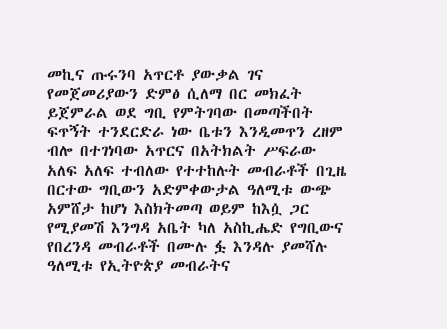መኪና ጡሩንባ አጥርቶ ያውቃል ገና የመጀመሪያውን ድምፅ ሲለማ በር መክፈት ይጀምራል ወደ ግቢ የምትገባው በመጣችበት ፍጥኝት ተንደርድራ ነው ቤቱን እንዲመጥን ረዘም ብሎ በተገነባው አጥርና በአትክልት ሥፍራው አለፍ አለፍ ተብለው የተተከሉት መብራቶች በጊዜ በርተው ግቢውን አድምቀውታል ዓለሚቱ ውጭ አምሸታ ከሆነ እስክትመጣ ወይም ከእሷ ጋር የሚያመሽ እንግዳ አቤት ካለ አስኪሔድ የግቢውና የበረንዳ መብራቶች በሙሉ ፏ እንዳሉ ያመሻሉ ዓለሚቱ የኢትዮጵያ መብራትና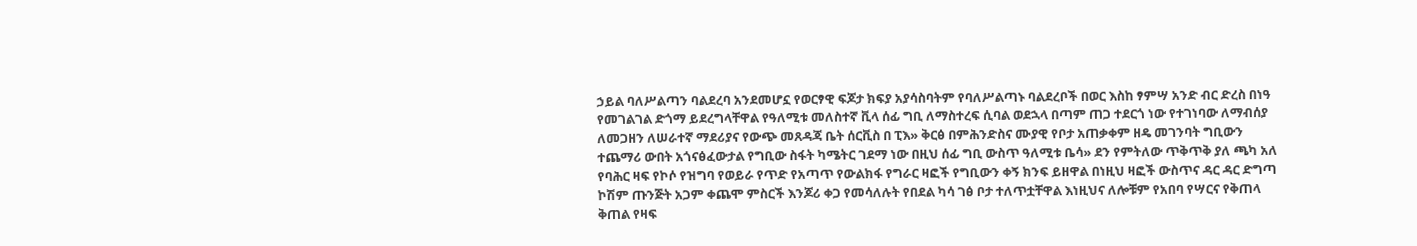ኃይል ባለሥልጣን ባልደረባ አንደመሆኗ የወርፃዊ ፍጆታ ክፍያ አያሳስባትም የባለሥልጣኑ ባልደረቦች በወር እስከ ፃምሣ አንድ ብር ድረስ በነዓ የመገልገል ድጎማ ይደረግላቸዋል የዓለሚቱ መለስተኛ ቪላ ሰፊ ግቢ ለማስተረፍ ሲባል ወደኋላ በጣም ጠጋ ተደርጎ ነው የተገነባው ለማብሰያ ለመጋዘን ለሠራተኛ ማደሪያና የውጭ መጸዳጃ ቤት ሰርቪስ በ ፒእ» ቅርፅ በምሕንድስና ሙያዊ የቦታ አጠቃቀም ዘዴ መገንባት ግቢውን ተጨማሪ ውበት አጎናፅፈውታል የግቢው ስፋት ካሜትር ገደማ ነው በዚህ ሰፊ ግቢ ውስጥ ዓለሚቱ ቤሳ» ደን የምትለው ጥቅጥቅ ያለ ጫካ አለ የባሕር ዛፍ የኮሶ የዝግባ የወይራ የጥድ የአጣጥ የውልክፋ የግራር ዛፎች የግቢውን ቀኝ ክንፍ ይዘዋል በነዚህ ዛፎች ውስጥና ዳር ዳር ድግጣ ኮሽም ጡንጅት አጋም ቀጨሞ ምስርች እንጆሪ ቀጋ የመሳለሉት የበደል ካሳ ገፅ ቦታ ተለጥቷቸዋል እነዚህና ለሎቹም የአበባ የሣርና የቅጠላ ቅጠል የዛፍ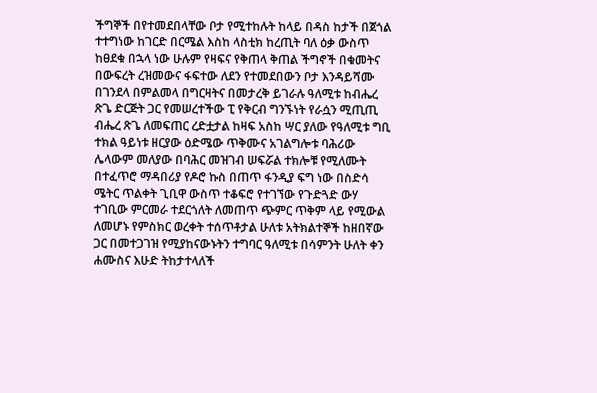ችግኞች በየተመደበላቸው ቦታ የሚተከሉት ከላይ በዳስ ከታች በጀጎል ተተግነው ከገርድ በርሜል እስከ ላስቲክ ከረጢት ባለ ዕቃ ውስጥ ከፀደቁ በኋላ ነው ሁሉም የዛፍና የቅጠላ ቅጠል ችግኖች በቁመትና በውፍረት ረዝመውና ፋፍተው ለደን የተመደበውን ቦታ እንዳይሻሙ በገንደላ በምልመላ በግርዛትና በመታረቅ ይገራሉ ዓለሚቱ ከብሔረ ጽጌ ድርጅት ጋር የመሠረተችው ፒ የቅርብ ግንኙነት የራሷን ሚጢጢ ብሔረ ጽጌ ለመፍጠር ረድቷታል ከዛፍ አስከ ሣር ያለው የዓለሚቱ ግቢ ተክል ዓይነቱ ዘርያው ዕድሜው ጥቅሙና አገልግሎቱ ባሕሪው ሌላውም መለያው በባሕር መዝገብ ሠፍሯል ተክሎቹ የሚለሙት በተፈጥሮ ማዳበሪያ የዶሮ ኩስ በጠጥ ፋንዲያ ፍግ ነው በስድሳ ሜትር ጥልቀት ጊቢዋ ውስጥ ተቆፍሮ የተገኘው የጉድጓድ ውሃ ተገቢው ምርመራ ተደርጎለት ለመጠጥ ጭምር ጥቅም ላይ የሚውል ለመሆኑ የምስክር ወረቀት ተሰጥቶታል ሁለቱ አትክልተኞች ከዘበኛው ጋር በመተጋገዝ የሚያከናውኑትን ተግባር ዓለሚቱ በሳምንት ሁለት ቀን ሐሙስና እሁድ ትከታተላለች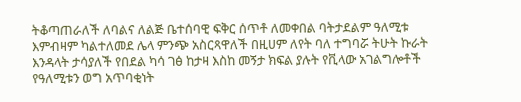ትቆጣጠራለች ለባልና ለልጅ ቤተሰባዊ ፍቅር ሰጥቶ ለመቀበል ባትታደልም ዓለሚቱ እምብዛም ካልተለመደ ሌላ ምንጭ አስርጻዋለች በዚሀም ለየት ባለ ተግባሯ ትሁት ኩራት እንዳላት ታሳያለች የበደል ካሳ ገፅ ከታዛ እስከ መኝታ ክፍል ያሉት የቪላው አገልግሎቶች የዓለሚቱን ወግ አጥባቂነት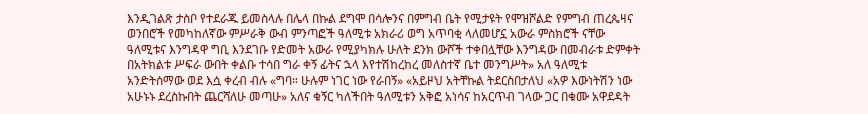እንዲገልጽ ታስቦ የተደራጁ ይመስላሉ በሌላ በኩል ደግሞ በሳሎንና በምግብ ቤት የሚታዩት የሞዝሾልድ የምግብ ጠረጴዛና ወንበሮች የመካከለኛው ምሥራቅ ውብ ምንጣፎች ዓለሚቱ አክራሪ ወግ አጥባቂ ላለመሆኗ አውራ ምስክሮች ናቸው ዓለሚቱና እንግዳዋ ግቢ እንደገቡ የድመት አውራ የሚያካክሉ ሁለት ደንክ ውሾች ተቀበሏቸው እንግዳው በመብራቱ ድምቀት በአትክልቱ ሥፍራ ውበት ቀልቡ ተሳበ ግራ ቀኝ ፊትና ኋላ እየተሽከረከረ መለስተኛ ቤተ መንግሥት» አለ ዓለሚቱ አንድትሰማው ወደ እሷ ቀረብ ብሉ «ግባ። ሁሉም ነገር ነው የራበኝ» «አይዞህ አትቸኩል ትደርስበታለህ «አዎ እውነትሽን ነው አሁኑኑ ደረስኩበት ጨርሻለሁ መጣሁ» አለና ቁኝር ካለችበት ዓለሚቱን አቅፎ አነሳና ከአርጥብ ገላው ጋር በቁሙ አዋደዳት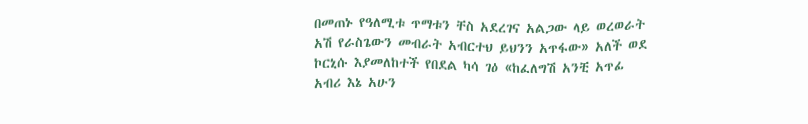በመጠኑ የዓለሚቱ ጥማቱን ቸስ አደረገና አልጋው ላይ ወረወራት አሽ የራስጌውን መብራት አብርተህ ይህንን አጥፋው» አለች ወደ ኮርኒሱ እያመለከተች የበደል ካሳ ገዕ «ከፈለግሽ አንቺ አጥፊ አብሪ እኔ አሁን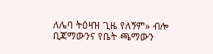ለሌባ ትዕዛዝ ጊዜ የለኝም» ብሎ ቢጃማውንና የቤት ጫማውን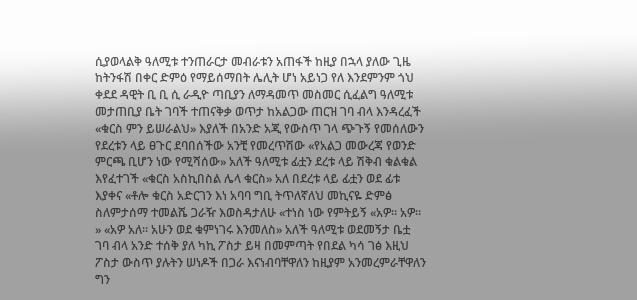ሲያወላልቅ ዓለሚቱ ተንጠራርታ መብራቱን አጠፋች ከዚያ በኋላ ያለው ጊዜ ከትንፋሽ በቀር ድምዕ የማይሰማበት ሌሊት ሆነ አይነጋ የለ እንደምንም ጎህ ቀደደ ዳዊት ቢ ቢ ሲ ራዲዮ ጣቢያን ለማዳመጥ መስመር ሲፈልግ ዓለሚቱ መታጠቢያ ቤት ገባች ተጠናቅቃ ወጥታ ከአልጋው ጠርዝ ገባ ብላ እንዳረፈች «ቁርስ ምን ይሠራልህ» እያለች በአንድ አጂ የውስጥ ገላ ጭጉኝ የመሰለውን የደረቱን ላይ ፀጉር ደባበሰችው አንቺ የመረጥሽው «የአልጋ መውረጃ የወንድ ምርጫ ቢሆን ነው የሚሻሰው» አለች ዓለሚቱ ፊቷን ደረቱ ላይ ሽቅብ ቁልቁል እየፈተገች «ቁርስ አስኪበስል ሌላ ቁርስ» አለ በደረቱ ላይ ፊቷን ወደ ፊቱ እያቀና «ቶሎ ቁርስ አድርገን እነ አባባ ግቢ ትጥለኛለህ መኪናዬ ድምፅ ስለምታሰማ ተመልሼ ጋራዥ እወስዳታለሁ «ተነስ ነው የምትይኝ «አዎ። አዎ። » «አዎ አለ። አሁን ወደ ቁምነገሩ እንመለስ» አለች ዓለሚቱ ወደመኝታ ቤቷ ገባ ብላ አንድ ተሰቅ ያለ ካኪ ፖስታ ይዛ በመምጣት የበደል ካሳ ገፅ እዚህ ፖስታ ውስጥ ያሉትን ሠነዶች በጋራ እናነብባቸዋለን ከዚያም አንመረምራቸዋለን ግን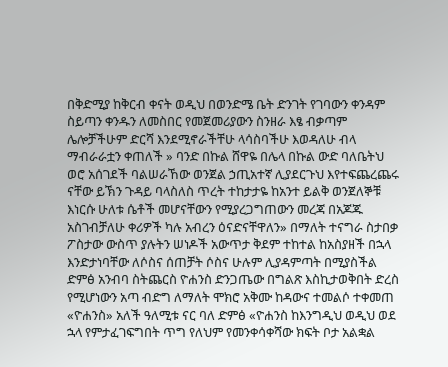በቅድሚያ ከቅርብ ቀናት ወዲህ በወንድሜ ቤት ድንገት የገባውን ቀንዳም ስይጣን ቀንዱን ለመስበር የመጀመሪያውን ስንዘራ እፄ ብቃጣም ሌሎቻችሁም ድርሻ እንደሚኖራችቸሁ ላሳስባችሁ እወዳለሁ ብላ ማብራራቷን ቀጠለች » ባንድ በኩል ሸዋዬ በሌላ በኩል ውድ ባለቤትህ ወሮ አሰገደች ባልሠራኸው ወንጀል ኃጢአተኛ ሊያደርጉህ እየተፍጨረጨሩ ናቸው ይኽን ጉዳይ ባላስለስ ጥረት ተከታታዬ ከአንተ ይልቅ ወንጀለኞቹ እነርሱ ሁለቱ ሴቶች መሆናቸውን የሚያረጋግጠውን መረጃ በአጆጁ አስገብቻለሁ ቀሪዎች ካሉ አብረን ዕናድናቸዋለን» በማለት ተናግራ ስታበቃ ፖስታው ውስጥ ያሉትን ሠነዶች አውጥታ ቅደም ተከተል ከአስያዘች በኋላ እንድታነባቸው ለሶስና ሰጠቻት ሶስና ሁሉም ሊያዳምጣት በሚያስችል ድምፅ አንብባ ስትጨርስ ዮሐንስ ድንጋጤው በግልጽ እስኪታወቅበት ድረስ የሚሆነውን አጣ ብድግ ለማለት ሞክሮ አቅሙ ከዳውና ተመልሶ ተቀመጠ «ዮሐንስ» አለች ዓለሚቱ ናር ባለ ድምፅ «ዮሐንስ ከእንግዲህ ወዲህ ወደ ኋላ የምታፈገፍግበት ጥግ የለህም የመንቀሳቀሻው ክፍት ቦታ አልቋል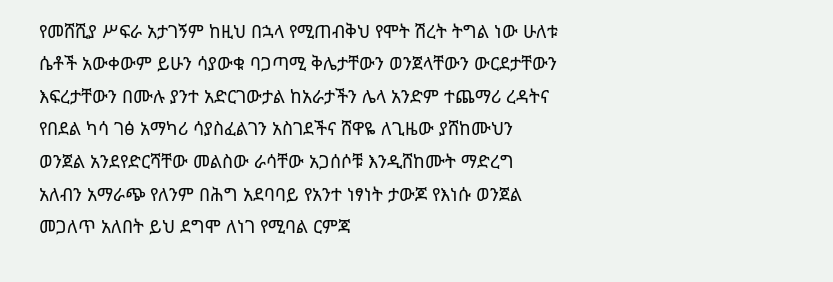የመሸሺያ ሥፍራ አታገኝም ከዚህ በኋላ የሚጠብቅህ የሞት ሽረት ትግል ነው ሁለቱ ሴቶች አውቀውም ይሁን ሳያውቁ ባጋጣሚ ቅሌታቸውን ወንጀላቸውን ውርደታቸውን እፍረታቸውን በሙሉ ያንተ አድርገውታል ከአራታችን ሌላ አንድም ተጨማሪ ረዳትና የበደል ካሳ ገፅ አማካሪ ሳያስፈልገን አስገደችና ሸዋዬ ለጊዜው ያሸከሙህን ወንጀል አንደየድርሻቸው መልስው ራሳቸው አጋሰሶቹ እንዲሸከሙት ማድረግ አለብን አማራጭ የለንም በሕግ አደባባይ የአንተ ነፃነት ታውጆ የእነሱ ወንጀል መጋለጥ አለበት ይህ ደግሞ ለነገ የሚባል ርምጃ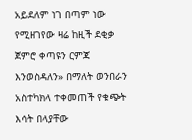አይደለም ነገ በጣም ነው የሚዘገየው ዛሬ ከዚች ደቂቃ ጀምሮ ቀጣዩን ርምጃ እንወስዳለን» በማለት ወንበራን አስተካክላ ተቀመጠች የቁጭት እሳት በላያቸው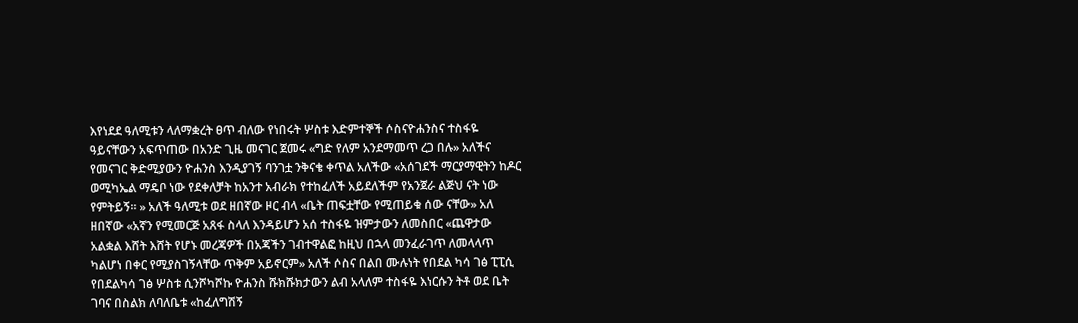እየነደደ ዓለሚቱን ላለማቋረት ፀጥ ብለው የነበሩት ሦስቱ እድምተኞች ሶስናዮሐንስና ተስፋዬ ዓይናቸውን አፍጥጠው በአንድ ጊዜ መናገር ጀመሩ «ግድ የለም አንደማመጥ ረጋ በሉ» አለችና የመናገር ቅድሚያውን ዮሐንስ እንዲያገኝ ባንገቷ ንቅናቄ ቀጥል አለችው «አሰገደች ማርያማዊትን ከዶር ወሚካኤል ማዴቦ ነው የደቀለቻት ከአንተ አብራክ የተከፈለች አይደለችም የአንጀራ ልጅህ ናት ነው የምትይኝ። » አለች ዓለሚቱ ወደ ዘበኛው ዞር ብላ «ቤት ጠፍቷቸው የሚጠይቁ ሰው ናቸው» አለ ዘበኛው «አኛን የሚመርጅ አጸፋ ስላለ እንዳይሆን አሰ ተስፋዬ ዝምታውን ለመስበር «ጨዋታው አልቋል እሸት እሸት የሆኑ መረጃዎች በአጃችን ገብተዋልፎ ከዚህ በኋላ መንፈራገጥ ለመላላጥ ካልሆነ በቀር የሚያስገኝላቸው ጥቅም አይኖርም» አለች ሶስና በልበ ሙሉነት የበደል ካሳ ገፅ ፒፒሲ የበደልካሳ ገፅ ሦስቱ ሲንሾካሾኩ ዮሐንስ ሹክሹክታውን ልብ አላለም ተስፋዬ እነርሱን ትቶ ወደ ቤት ገባና በስልክ ለባለቤቱ «ከፈለግሽኝ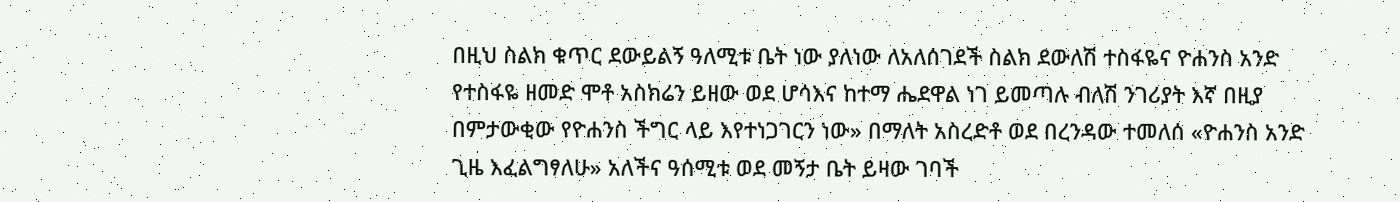በዚህ ስልክ ቁጥር ደውይልኝ ዓለሚቱ ቤት ነው ያለነው ለአለሰገደች ስልክ ደውለሽ ተስፋዬና ዮሐንስ አንድ የተስፋዬ ዘመድ ሞቶ አስክሬን ይዘው ወደ ሆሳእና ከተማ ሔደዋል ነገ ይመጣሉ ብለሽ ንገሪያት እኛ በዚያ በምታውቂው የዮሐንስ ችግር ላይ እየተነጋገርን ነው» በማለት አስረድቶ ወደ በረንዳው ተመለሰ «ዮሐንስ አንድ ጊዜ እፈልግፃለሁ» አለችና ዓሰሚቱ ወደ መኝታ ቤት ይዛው ገባች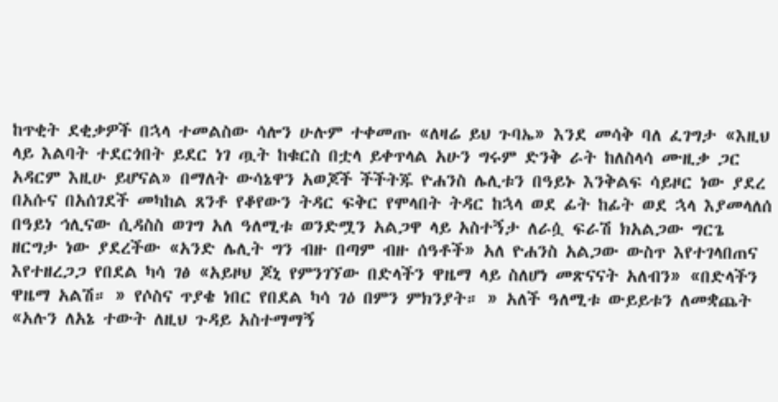ከጥቂት ደቂቃዎች በኋላ ተመልስው ሳሎን ሁሉም ተቀመጡ «ለዛሬ ይህ ጉባኤ» እንደ መሳቅ ባለ ፈገግታ «እዚህ ላይ እልባት ተደርጎበት ይደር ነገ ጧት ከቁርስ በቷላ ይቀጥላል አሁን ግሩም ድንቅ ራት ከለስላሳ ሙዚቃ ጋር አዳርም እዚሁ ይሆናል» በማለት ውሳኔዋን አወጆች ችችትጁ ዮሐንስ ሌሊቱን በዓይኑ እንቅልፍ ሳይዞር ነው ያደረ በአሱና በአሰገደች መካከል ጸንቶ የቆየውን ትዳር ፍቅር የሞላበት ትዳር ከኋላ ወደ ፊት ከፊት ወደ ኋላ እያመላለሰ በዓይነ ኅሊናው ሲዳስስ ወገግ አለ ዓለሚቱ ወንድሟን አልጋዋ ላይ አስተኝታ ለራሷ ፍራሽ ክአልጋው ግርጌ ዘርግታ ነው ያደረችው «አንድ ሌሊት ግን ብዙ በጣም ብዙ ሰዓቶች» አለ ዮሐንስ አልጋው ውስጥ እየተገላበጠና እየተዘረጋጋ የበደል ካሳ ገፅ «አይዞህ ጆኒ የምንገኘው በድላችን ዋዜማ ላይ ስለሆነ መጽናናት አለብን» «በድላችን ዋዜማ አልሽ። » የሶስና ጥያቄ ነበር የበደል ካሳ ገዕ በምን ምክንያት። » አለች ዓለሚቱ ውይይቱን ለመቋጨት «አሉን ለአኔ ተውት ለዚህ ጉዳይ አስተማማኝ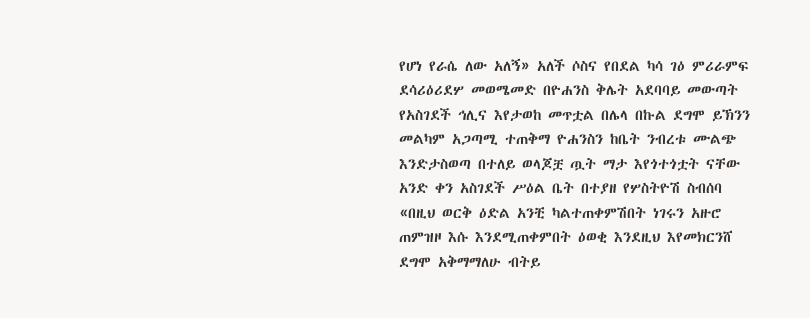የሆነ የራሴ ለው አለኝ» አለች ሶስና የበደል ካሳ ገዕ ምሪራምፍ ደሳሪዕሪደሦ መወሜመድ በዮሐንስ ቅሌት አደባባይ መውጣት የአስገደች ኅሊና እየታወከ መጥቷል በሌላ በኩል ደግሞ ይኽንን መልካም አጋጣሚ ተጠቅማ ዮሐንስን ከቤት ንብረቱ ሙልጭ እንድታስወጣ በተለይ ወላጆቿ ጧት ማታ እየጎተጎቷት ናቸው አንድ ቀን አስገደች ሥዕል ቤት በተያዘ የሦስትዮሽ ስብሰባ «በዚህ ወርቅ ዕድል አንቺ ካልተጠቀምሽበት ነገሩን አዙሮ ጠምዝዞ እሱ እንደሚጠቀምበት ዕወቂ እንደዚህ እየመክርንሸ ደግሞ አቅማማለሁ ብትይ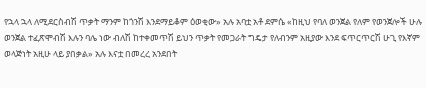የኋላ ኋላ ለሚደርስብሽ ጥቃት ማንም ከጎንሽ እንደማይቆም ዕወቂው» አሉ አባቷ አቶ ደምሴ «ከዚህ የባለ ወንጀል የለም የወንጀሎች ሁሉ ወንጀል ተፈጽሞብሽ እሉን ባሌ ነው ብለሽ ከተቀመጥሽ ይህን ጥቃት የመጋራት ግዴታ የለብንም አዚያው እንደ ፍጥርጥርሽ ሁጊ የእኛም ወላጅነት አዚሁ ላይ ያበቃል» አሉ እናቷ በመረረ አንደበት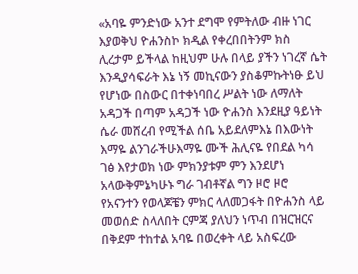«አባዬ ምንድነው አንተ ደግሞ የምትለው ብዙ ነገር እያወቅህ ዮሐንስኮ ክዲል የቀረበበትንም ክስ ሊረታም ይችላል ከዚህም ሁሉ በላይ ያችን ነገረኛ ሴት እንዲያሳፍራት እኔ ነኝ መኪናውን ያስቆምኩትነፁ ይህ የሆነው በስውር በተቀነባበረ ሥልት ነው ለማለት አዳጋች በጣም አዳጋች ነው ዮሐንስ እንደዚያ ዓይነት ሴራ መሸረብ የሚችል ሰቤ አይደለምእኔ በእውነት እማዬ ልንገራችሁእማዬ ሙች ሕሊናዬ የበደል ካሳ ገፅ እየታወክ ነው ምክንያቱም ምን እንደሆነ አላውቅምኔካሁኑ ግራ ገብቶኛል ግን ዞሮ ዞሮ የአናንተን የወላጆቼን ምክር ላለመጋፋት በዮሐንስ ላይ መወሰድ ስላለበት ርምጃ ያለህን ነጥብ በዝርዝርና በቅደም ተከተል አባዬ በወረቀት ላይ አስፍረው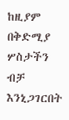ከዚያም በቅድሚያ ሦስታችን ብቻ እንኒጋገርበት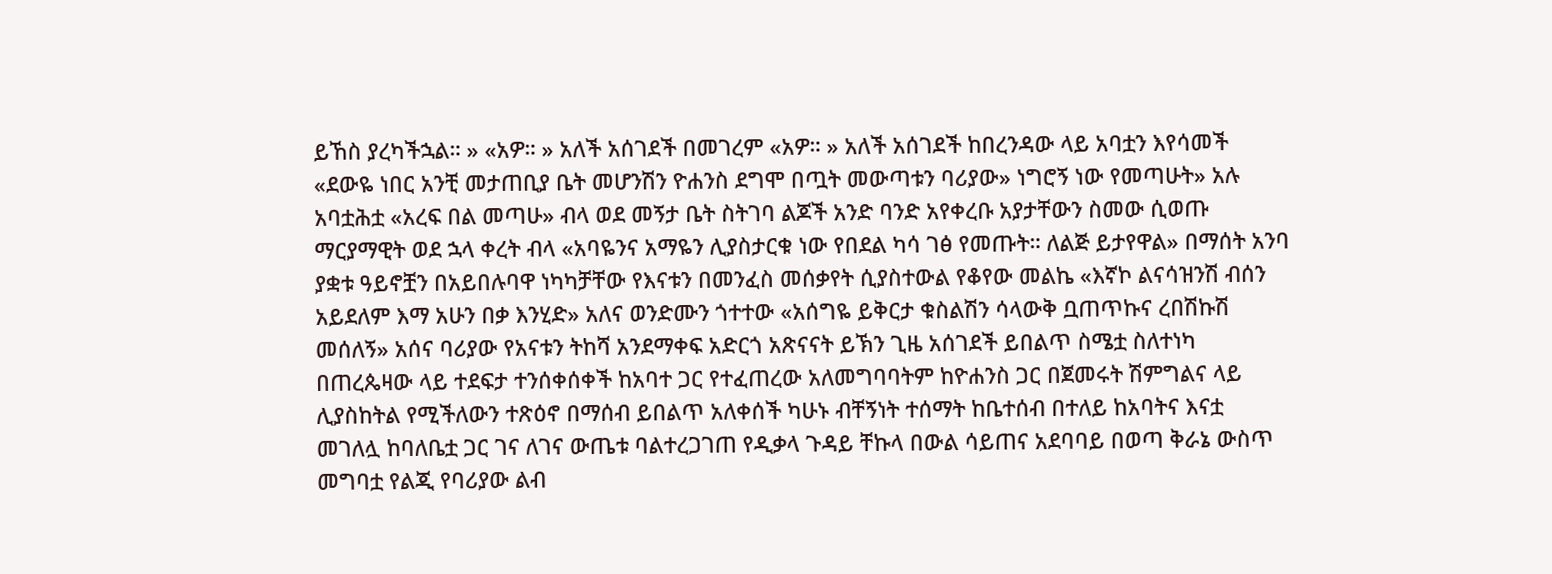ይኸስ ያረካችኋል። » «አዎ። » አለች አሰገደች በመገረም «አዎ። » አለች አሰገደች ከበረንዳው ላይ አባቷን እየሳመች «ደውዬ ነበር አንቺ መታጠቢያ ቤት መሆንሽን ዮሐንስ ደግሞ በጧት መውጣቱን ባሪያው» ነግሮኝ ነው የመጣሁት» አሉ አባቷሕቷ «አረፍ በል መጣሁ» ብላ ወደ መኝታ ቤት ስትገባ ልጆች አንድ ባንድ አየቀረቡ አያታቸውን ስመው ሲወጡ ማርያማዊት ወደ ኋላ ቀረት ብላ «አባዬንና አማዬን ሊያስታርቁ ነው የበደል ካሳ ገፅ የመጡት። ለልጅ ይታየዋል» በማሰት አንባ ያቋቱ ዓይኖቿን በአይበሉባዋ ነካካቻቸው የእናቱን በመንፈስ መሰቃየት ሲያስተውል የቆየው መልኬ «እኛኮ ልናሳዝንሽ ብሰን አይደለም እማ አሁን በቃ እንሂድ» አለና ወንድሙን ጎተተው «አሰግዬ ይቅርታ ቁስልሽን ሳላውቅ ቧጠጥኩና ረበሽኩሽ መሰለኝ» አሰና ባሪያው የአናቱን ትከሻ አንደማቀፍ አድርጎ አጽናናት ይኽን ጊዜ አሰገደች ይበልጥ ስሜቷ ስለተነካ በጠረጴዛው ላይ ተደፍታ ተንሰቀሰቀች ከአባተ ጋር የተፈጠረው አለመግባባትም ከዮሐንስ ጋር በጀመሩት ሽምግልና ላይ ሊያስከትል የሚችለውን ተጽዕኖ በማሰብ ይበልጥ አለቀሰች ካሁኑ ብቸኝነት ተሰማት ከቤተሰብ በተለይ ከአባትና እናቷ መገለሏ ከባለቤቷ ጋር ገና ለገና ውጤቱ ባልተረጋገጠ የዲቃላ ጉዳይ ቸኩላ በውል ሳይጠና አደባባይ በወጣ ቅራኔ ውስጥ መግባቷ የልጂ የባሪያው ልብ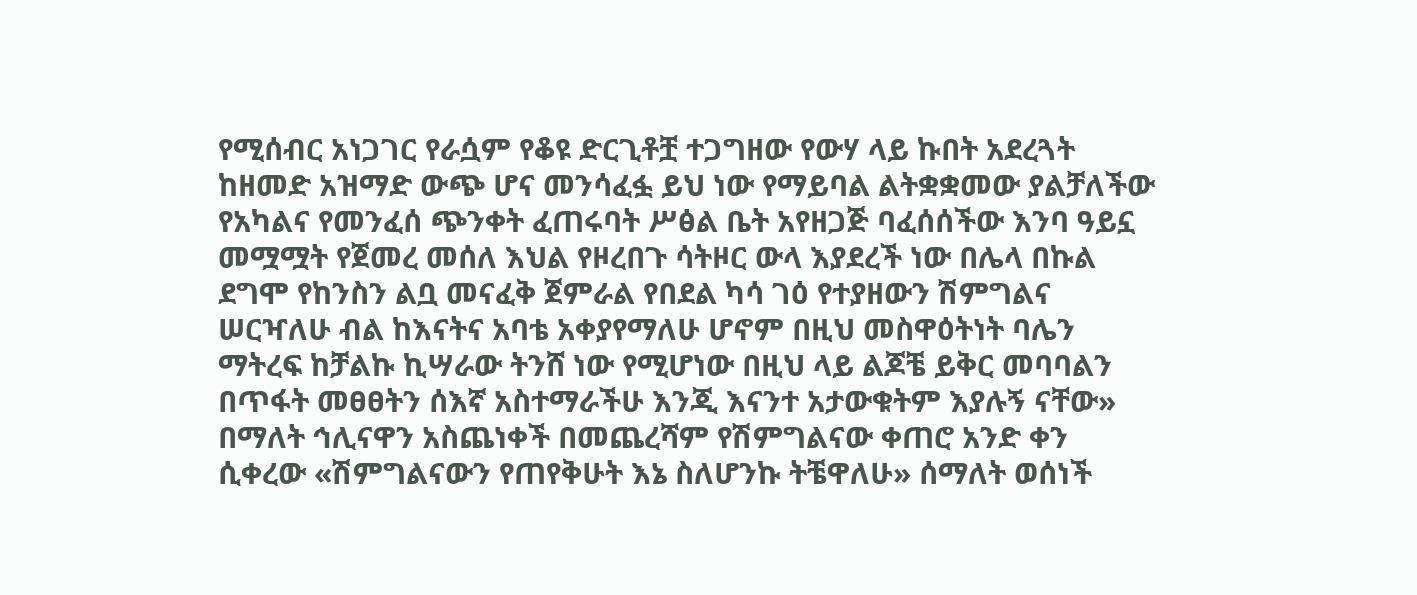የሚሰብር አነጋገር የራሷም የቆዩ ድርጊቶቿ ተጋግዘው የውሃ ላይ ኩበት አደረጓት ከዘመድ አዝማድ ውጭ ሆና መንሳፈፏ ይህ ነው የማይባል ልትቋቋመው ያልቻለችው የአካልና የመንፈሰ ጭንቀት ፈጠሩባት ሥፅል ቤት አየዘጋጅ ባፈሰሰችው እንባ ዓይኗ መሟሟት የጀመረ መሰለ እህል የዞረበጉ ሳትዞር ውላ እያደረች ነው በሌላ በኩል ደግሞ የከንስን ልቧ መናፈቅ ጀምራል የበደል ካሳ ገዕ የተያዘውን ሽምግልና ሠርዣለሁ ብል ከእናትና አባቴ አቀያየማለሁ ሆኖም በዚህ መስዋዕትነት ባሌን ማትረፍ ከቻልኩ ኪሣራው ትንሸ ነው የሚሆነው በዚህ ላይ ልጆቼ ይቅር መባባልን በጥፋት መፀፀትን ሰእኛ አስተማራችሁ እንጂ እናንተ አታውቁትም እያሉኝ ናቸው» በማለት ኅሊናዋን አስጨነቀች በመጨረሻም የሽምግልናው ቀጠሮ አንድ ቀን ሲቀረው «ሽምግልናውን የጠየቅሁት እኔ ስለሆንኩ ትቼዋለሁ» ሰማለት ወሰነች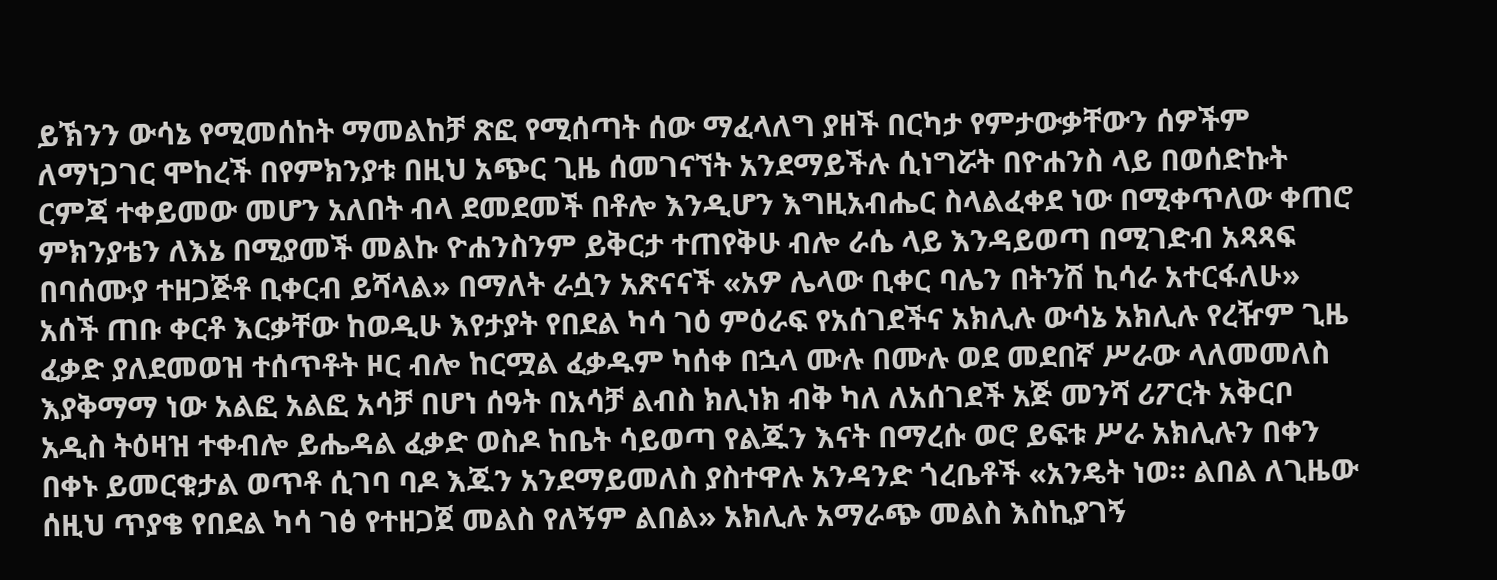ይኽንን ውሳኔ የሚመሰከት ማመልከቻ ጽፎ የሚሰጣት ሰው ማፈላለግ ያዘች በርካታ የምታውቃቸውን ሰዎችም ለማነጋገር ሞከረች በየምክንያቱ በዚህ አጭር ጊዜ ሰመገናኘት አንደማይችሉ ሲነግሯት በዮሐንስ ላይ በወሰድኩት ርምጃ ተቀይመው መሆን አለበት ብላ ደመደመች በቶሎ እንዲሆን እግዚአብሔር ስላልፈቀደ ነው በሚቀጥለው ቀጠሮ ምክንያቴን ለእኔ በሚያመች መልኩ ዮሐንስንም ይቅርታ ተጠየቅሁ ብሎ ራሴ ላይ እንዳይወጣ በሚገድብ አጻጻፍ በባሰሙያ ተዘጋጅቶ ቢቀርብ ይሻላል» በማለት ራሷን አጽናናች «አዎ ሌላው ቢቀር ባሌን በትንሽ ኪሳራ አተርፋለሁ» አሰች ጠቡ ቀርቶ እርቃቸው ከወዲሁ እየታያት የበደል ካሳ ገዕ ምዕራፍ የአሰገደችና አክሊሉ ውሳኔ አክሊሉ የረዥም ጊዜ ፈቃድ ያለደመወዝ ተሰጥቶት ዞር ብሎ ከርሟል ፈቃዱም ካሰቀ በኋላ ሙሉ በሙሉ ወደ መደበኛ ሥራው ላለመመለስ እያቅማማ ነው አልፎ አልፎ አሳቻ በሆነ ሰዓት በአሳቻ ልብስ ክሊነክ ብቅ ካለ ለአሰገደች አጅ መንሻ ሪፖርት አቅርቦ አዲስ ትዕዛዝ ተቀብሎ ይሔዳል ፈቃድ ወስዶ ከቤት ሳይወጣ የልጁን እናት በማረሱ ወሮ ይፍቱ ሥራ አክሊሉን በቀን በቀኑ ይመርቁታል ወጥቶ ሲገባ ባዶ እጁን አንደማይመለስ ያስተዋሉ አንዳንድ ጎረቤቶች «አንዴት ነወ። ልበል ለጊዜው ሰዚህ ጥያቄ የበደል ካሳ ገፅ የተዘጋጀ መልስ የለኝም ልበል» አክሊሉ አማራጭ መልስ እስኪያገኝ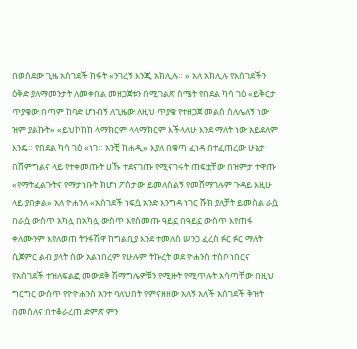በወሰደው ጊዜ አሰገደች ከፋት «ንገረኝ እንጂ አክሊሉ። » አለ አክሊሉ የአሰገደችን ዕቅድ ያለማመንታት ለመቀበል መዘጋጀቱን በሚገልጽ ስሜት የበደል ካሳ ገዕ «ይቅርታ ጥያቄው በጣም ከባድ ሆነብኝ ለጊዜው ለዚህ ጥያቄ የተዘጋጀ መልስ ስለሌለኝ ነው ዝም ያልኩት» «ይህኮከከ ላማክርም ላላማክርም እችላለሁ እንደ ማለት ነው አይደለም እንዴ። የበደል ካሳ ገዕ «ነገ። አንቺ ከሐዲ» እያለ በቁጣ ፈነዳ በተፈጠረው ሁኔታ በሸምግልና ላይ የተቀመጡት ሀኹ ተደናገጡ የሚናገሩት ጠፍቷቸው በዝምታ ተዋጡ «የማትፈልጉትና የማታነቡት ክሆነ ፖስታው ይመለስልኝ የመሸማገሉም ጉዳይ እዚሁ ላይ ያበቃል» አለ ዮሐንለ «አሰገደች ነፍሷ አንድ እንግዳ ነገር ሹክ ያለቻት ይመስል ራሷ በራሷ ውስጥ አካሏ በአካሏ ውስጥ እየሰመጡ ዓይኗ በዓይኗ ውስጥ እየጠፋ ቀለሙንም እየለወጠ ትንፋሽዋ ከግልቢያ እንደ ተመለሰ ሠንጋ ፈረስ ፉር ፉር ማለት ሲጀምር ልብ ያላት ሰው አልነበረም የሁሉም ትኩረት ወደ ዮሐንስ ተስቦ ነበርና የአሰገደች ተዝለፍልፎ መውደቅ ሽማግሌዎቹን የሚዙት የሚጥሉት አሳጣቸው በዚህ ግርግር ውስጥ የዮዮሐንስ አንተ ባለህበት የምናዘዘው አለኝ አለች አሰገደች ቅዝት በመሰለና በተቆራረጠ ድምጽ ምን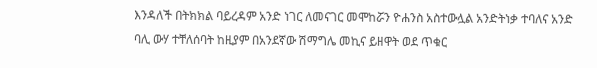እንዳለች በትክክል ባይረዳም አንድ ነገር ለመናገር መሞከሯን ዮሐንስ አስተውሏል አንድትነቃ ተባለና አንድ ባሊ ውሃ ተቸለሰባት ከዚያም በአንደኛው ሽማግሌ መኪና ይዘዋት ወደ ጥቁር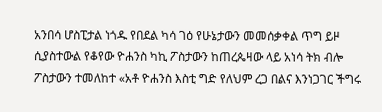አንበሳ ሆስፒታል ነጎዱ የበደል ካሳ ገዕ የሁኔታውን መመሰቃቀል ጥግ ይዞ ሲያስተውል የቆየው ዮሐንስ ካኪ ፖስታውን ከጠረጴዛው ላይ አነሳ ትክ ብሎ ፖስታውን ተመለከተ «አቶ ዮሐንስ እስቲ ግድ የለህም ረጋ በልና እንነጋገር ችግሩ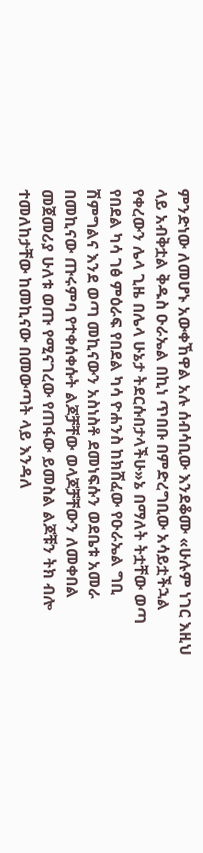ምንድነው ለመሆኑ አውቀኸዋል አሉ ሰብሳቢው እንደቆሙ «ሁሉም ነገር እዚህ ላይ አብቅቷል ቅዱስ ዑራኤል በኪነ ጥበቡ በምድረግቢው አሳይቷችኋል የቀረውን ሌላ ጊዜ በሌላ ሁኔታ ትደርሱበታላችሁ»ኔ በማለት ትቷቸው ወጣ የበደል ካሳ ገፅ ምዕራፍ የበደል ካሳ ዮሐንስ ከክሸፈው የዑራኤል ግቢ ሽምግልና እንደ ወጣ መኪናውን አስነስቶ ደመነፍሱን ወደቤቱ አመራ በመኪናው ጡሩምባ የተቀሰቀሱት ልጆቻቸው ወላጆቻቸውን ለመቀበል መጀመሪያ ሁለቱ ወጡ የሚናገረው የጠፋው ይመስል ልጆቹን ትክ ብሎ ተመለከታቸው ከመኪናው በመውጣት ላይ እንዳለ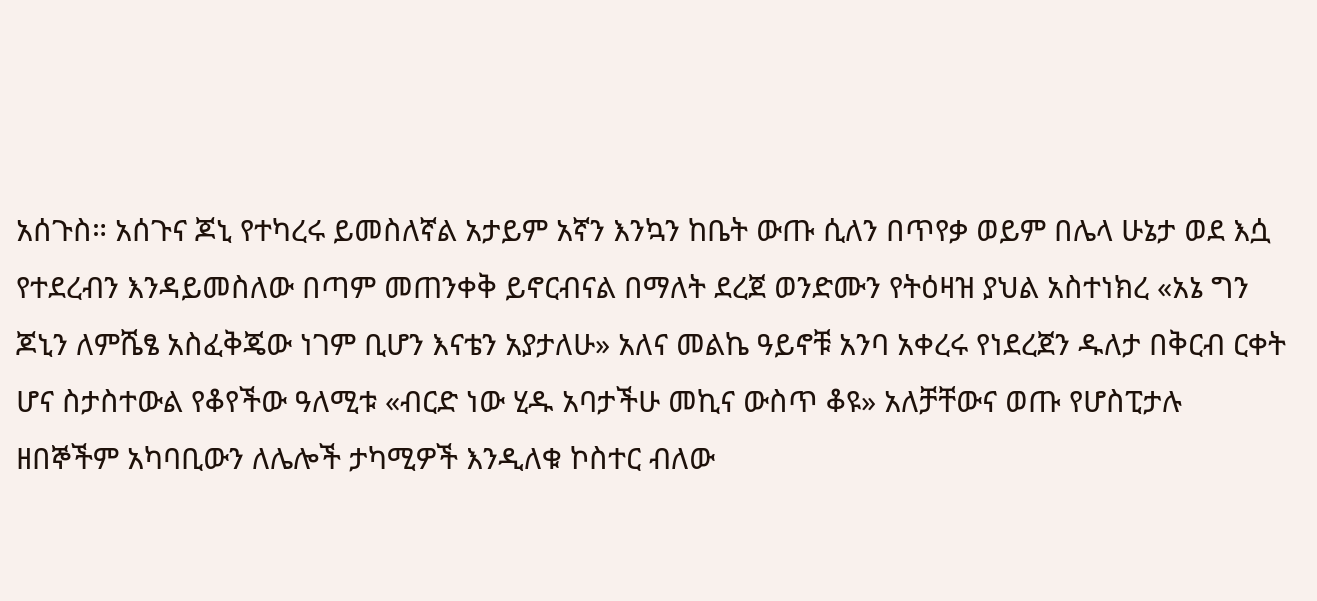አሰጉስ። አሰጉና ጆኒ የተካረሩ ይመስለኛል አታይም አኛን እንኳን ከቤት ውጡ ሲለን በጥየቃ ወይም በሌላ ሁኔታ ወደ እሷ የተደረብን እንዳይመስለው በጣም መጠንቀቅ ይኖርብናል በማለት ደረጀ ወንድሙን የትዕዛዝ ያህል አስተነክረ «አኔ ግን ጆኒን ለምሼፄ አስፈቅጄው ነገም ቢሆን እናቴን አያታለሁ» አለና መልኬ ዓይኖቹ አንባ አቀረሩ የነደረጀን ዱለታ በቅርብ ርቀት ሆና ስታስተውል የቆየችው ዓለሚቱ «ብርድ ነው ሂዱ አባታችሁ መኪና ውስጥ ቆዩ» አለቻቸውና ወጡ የሆስፒታሉ ዘበኞችም አካባቢውን ለሌሎች ታካሚዎች እንዲለቁ ኮስተር ብለው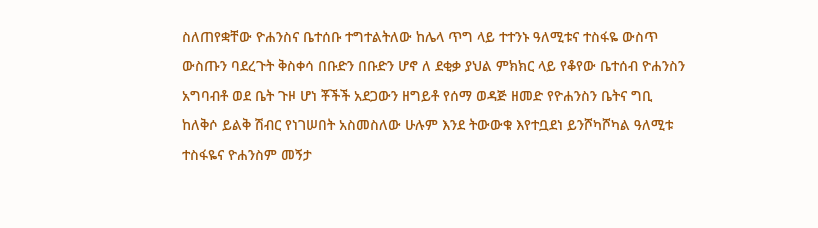ስለጠየቋቸው ዮሐንስና ቤተሰቡ ተግተልትለው ከሌላ ጥግ ላይ ተተንኑ ዓለሚቱና ተስፋዬ ውስጥ ውስጡን ባደረጉት ቅስቀሳ በቡድን በቡድን ሆኖ ለ ደቂቃ ያህል ምክክር ላይ የቆየው ቤተሰብ ዮሐንስን አግባብቶ ወደ ቤት ጉዞ ሆነ ቾችች አደጋውን ዘግይቶ የሰማ ወዳጅ ዘመድ የዮሐንስን ቤትና ግቢ ከለቅሶ ይልቅ ሽብር የነገሠበት አስመስለው ሁሉም እንደ ትውውቁ እየተቧደነ ይንሾካሾካል ዓለሚቱ ተስፋዬና ዮሐንስም መኝታ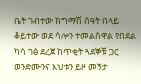ቤት ገብተው ክግማሽ ሰዓት በላይ ቆይተው ወደ ሳሎን ተመልስዋል የበደል ካሳ ገፅ ደረጀ ከጥቂት ጓደኞቹ ጋር ወንድሙንና እህቱን ይዞ መኝታ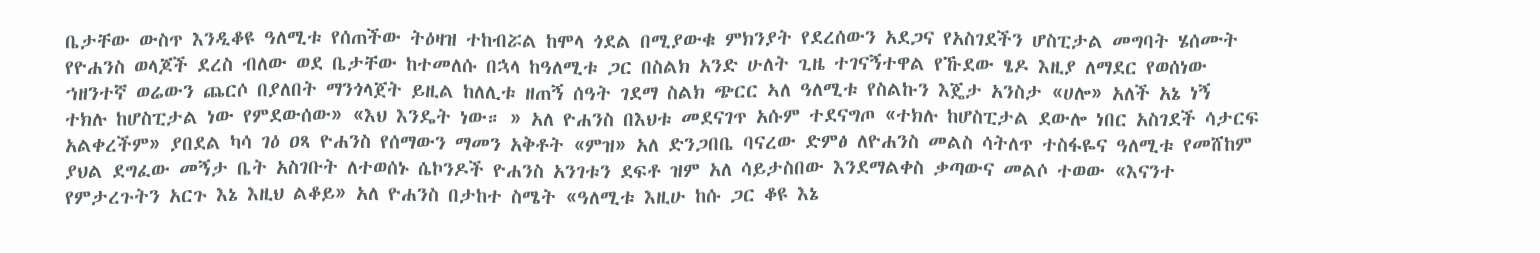ቤታቸው ውስጥ እንዲቆዩ ዓለሚቱ የሰጠችው ትዕዛዝ ተከብሯል ከሞላ ጎደል በሚያውቁ ምክንያት የደረሰውን አደጋና የአስገደችን ሆስፒታል መግባት ሄሰሙት የዮሐንስ ወላጆች ደረስ ብለው ወደ ቤታቸው ከተመለሱ በኋላ ከዓለሚቱ ጋር በስልክ አንድ ሁለት ጊዜ ተገናኝተዋል የኹደው ፄዶ እዚያ ለማደር የወሰነው ኀዘንተኛ ወሬውን ጨርሶ በያለበት ማንጎላጀት ይዚል ከለሊቱ ዘጠኝ ሰዓት ገደማ ስልክ ጭርር ኣለ ዓለሚቱ የስልኩን እጄታ አንስታ «ሀሎ» አለች አኔ ነኝ ተክሉ ከሆስፒታል ነው የምደውሰው» «እህ እንዴት ነው። » አለ ዮሐንስ በእህቱ መደናገጥ አሱም ተደናግጦ «ተክሉ ከሆስፒታል ደውሎ ነበር አስገደች ሳታርፍ አልቀረችም» ያበደል ካሳ ገዕ ዐጻ ዮሐንስ የሰማውን ማመን አቅቶት «ምዝ» አለ ድንጋበቤ ባናረው ድምፅ ለዮሐንስ መልስ ሳትለጥ ተስፋዬና ዓለሚቱ የመሸከም ያህል ደግፈው መኝታ ቤት አስገቡት ለተወሰኑ ሴኮንዶች ዮሐንስ አንገቱን ደፍቶ ዝም አለ ሳይታስበው እንደማልቀስ ቃጣውና መልሶ ተወው «እናንተ የምታረጉትን አርጉ እኔ እዚህ ልቆይ» አለ ዮሐንስ በታከተ ስሜት «ዓለሚቱ እዚሁ ከሱ ጋር ቆዩ እኔ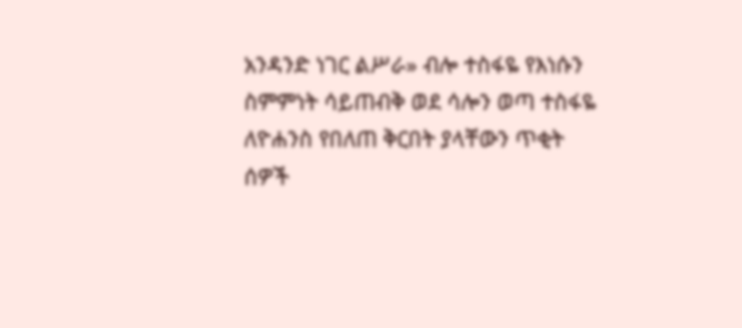አንዳንድ ነገር ልሥራ» ብሎ ተስፋዬ የእነሱን ስምምነት ሳይጠብቅ ወደ ሳሎን ወጣ ተስፋዬ ለዮሐንስ የበለጠ ቅርበት ያላቸውን ጥቂት ሰዎች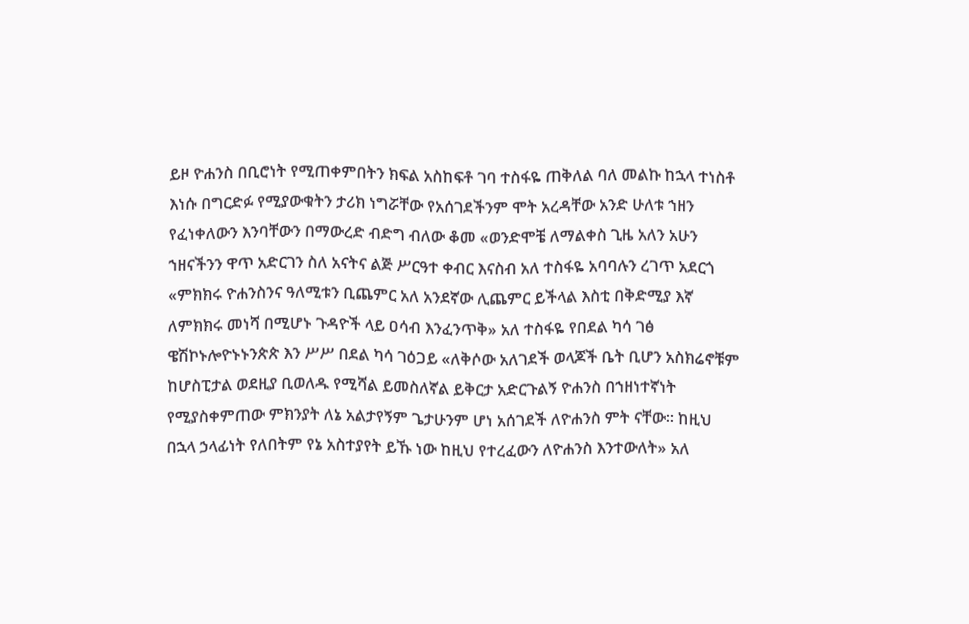ይዞ ዮሐንስ በቢሮነት የሚጠቀምበትን ክፍል አስከፍቶ ገባ ተስፋዬ ጠቅለል ባለ መልኩ ከኋላ ተነስቶ እነሱ በግርድፉ የሚያውቁትን ታሪክ ነግሯቸው የአሰገደችንም ሞት አረዳቸው አንድ ሁለቱ ኀዘን የፈነቀለውን እንባቸውን በማውረድ ብድግ ብለው ቆመ «ወንድሞቼ ለማልቀስ ጊዜ አለን አሁን ኀዘናችንን ዋጥ አድርገን ስለ አናትና ልጅ ሥርዓተ ቀብር እናስብ አለ ተስፋዬ አባባሉን ረገጥ አደርጎ «ምክክሩ ዮሐንስንና ዓለሚቱን ቢጨምር አለ አንደኛው ሊጨምር ይችላል እስቲ በቅድሚያ እኛ ለምክክሩ መነሻ በሚሆኑ ጉዳዮች ላይ ዐሳብ እንፈንጥቅ» አለ ተስፋዬ የበደል ካሳ ገፅ ዌሽኮኑሎዮኑኑንጵጵ እን ሥሥ በደል ካሳ ገዕጋይ «ለቅሶው አለገደች ወላጆች ቤት ቢሆን አስክሬኖቹም ከሆስፒታል ወደዚያ ቢወለዱ የሚሻል ይመስለኛል ይቅርታ አድርጉልኝ ዮሐንስ በኀዘነተኛነት የሚያስቀምጠው ምክንያት ለኔ አልታየኝም ጌታሁንም ሆነ አሰገደች ለዮሐንስ ምት ናቸው። ከዚህ በኋላ ኃላፊነት የለበትም የኔ አስተያየት ይኹ ነው ከዚህ የተረፈውን ለዮሐንስ እንተውለት» አለ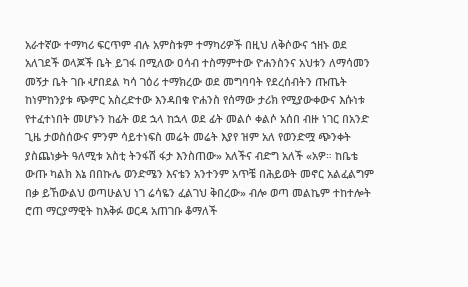አራተኛው ተማካሪ ፍርጥም ብሉ አምስቱም ተማካሪዎች በዚህ ለቅሶውና ኀዘኑ ወደ አለገደች ወላጆች ቤት ይገፋ በሚለው ዐሳብ ተስማምተው ዮሐንስንና አህቱን ለማሳመን መኝታ ቤት ገቡ ሇበደል ካሳ ገዕሪ ተማክረው ወደ መግባባት የደረሰብትን ጡጤት ከነምከንያቱ ጭምር አስረድተው እንዳበቁ ዮሐንስ የሰማው ታሪክ የሚያውቀውና እሱነቱ የተፈተነበት መሆኑን ከፊት ወደ ኋላ ከኋላ ወደ ፊት መልሶ ቀልሶ አሰበ ብዙ ነገር በአንድ ጊዜ ታወስሰውና ምንም ሳይተነፍስ መሬት መሬት እያየ ዝም አለ የወንድሟ ጭንቀት ያስጨነቃት ዓለሚቱ አስቲ ትንፋሽ ፋታ እንስጠው» አለችና ብድግ አለች «አዎ። ከቤቴ ውጡ ካልክ እኔ በበኩሌ ወንድሜን እናቴን አንተንም አጥቼ በሕይወት መኖር አልፈልግም በቃ ይኸውልህ ወጣሁልህ ነገ ሬሳዬን ፈልገህ ቅበረው» ብሎ ወጣ መልኬም ተከተሎት ሮጠ ማርያማዊት ከእቅፉ ወርዳ አጠገቡ ቆማለች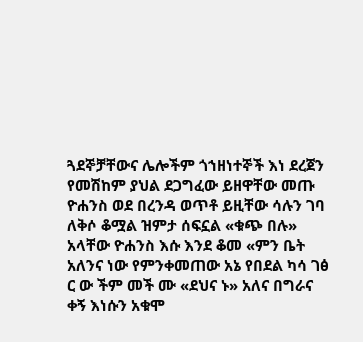ጓደኞቻቸውና ሌሎችም ጎኀዘነተኞች እነ ደረጀን የመሽከም ያህል ደጋግፈው ይዘዋቸው መጡ ዮሐንስ ወደ በረንዳ ወጥቶ ይዚቸው ሳሉን ገባ ለቅሶ ቆሟል ዝምታ ሰፍኗል «ቁጭ በሉ» አላቸው ዮሐንስ እሱ እንደ ቆመ «ምን ቤት አለንና ነው የምንቀመጠው አኔ የበደል ካሳ ገፅ ር ው ችም መች ሙ «ደህና ኑ» አለና በግራና ቀኝ እነሱን አቁሞ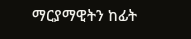ማርያማዊትን ከፊት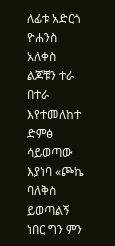ለፊቱ አድርጎ ዮሐንስ አለቀስ ልጆቹን ተራ በተራ እየተመለከተ ድምፅ ሳይወጣው እያነባ «ጮኬ ባለቅስ ይወጣልኝ ነበር ግን ምን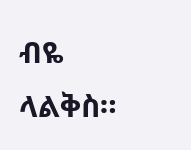ብዬ ላልቅስ።